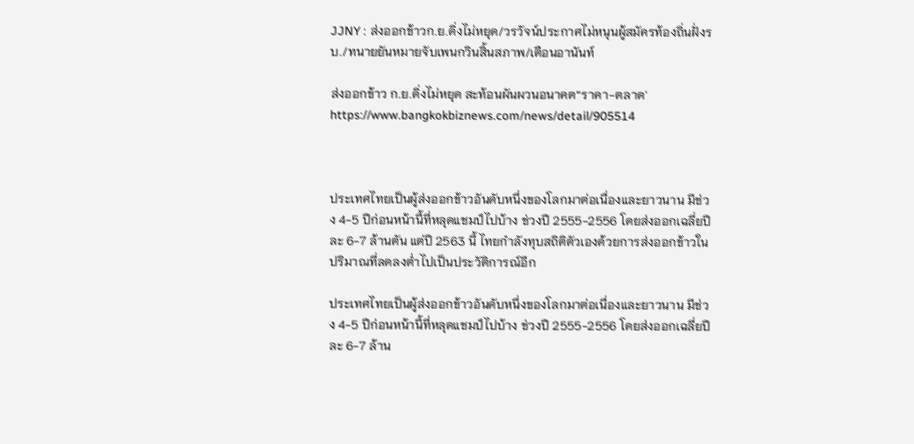JJNY : ส่งออกข้าวก.ย.ดิ่งไม่หยุด/วรวัจน์ประกาศไม่หนุนผู้สมัครท้องถิ่นฝั่งรบ./ทนายยันหมายจับเพนกวินสิ้นสภาพ/เตือนอานันท์

ส่งออกข้าว ก.ย.ดิ่งไม่หยุด สะท้อนผันผวนอนาคต“ราคา-ตลาด'
https://www.bangkokbiznews.com/news/detail/905514



ประเทศไทยเป็นผู้ส่งออกข้าวอันดับหนึ่งของโลกมาต่อเนื่องและยาวนาน มีช่วง 4-5 ปีก่อนหน้านี้ที่หลุดแชมป์ไปบ้าง ช่วงปี 2555-2556 โดยส่งออกเฉลี่ยปีละ 6-7 ล้านตัน แต่ปี 2563 นี้ ไทยกำลังทุบสถิติตัวเองด้วยการส่งออกข้าวในปริมาณที่ลดลงต่ำไปเป็นประวัติการณ์อีก

ประเทศไทยเป็นผู้ส่งออกข้าวอันดับหนึ่งของโลกมาต่อเนื่องและยาวนาน มีช่วง 4-5 ปีก่อนหน้านี้ที่หลุดแชมป์ไปบ้าง ช่วงปี 2555-2556 โดยส่งออกเฉลี่ยปีละ 6-7 ล้าน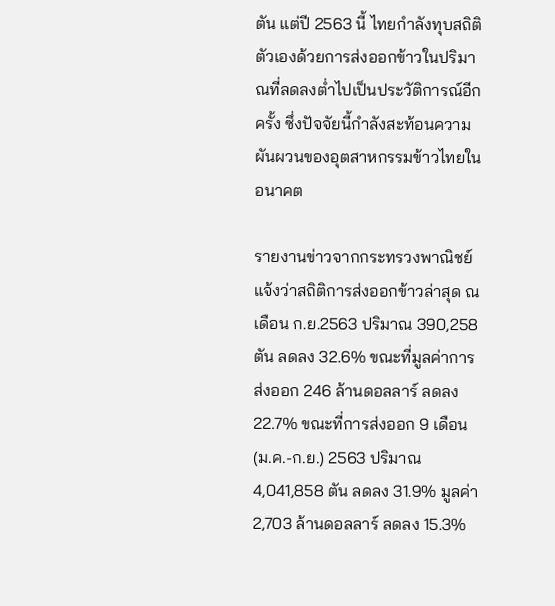ตัน แต่ปี 2563 นี้ ไทยกำลังทุบสถิติตัวเองด้วยการส่งออกข้าวในปริมาณที่ลดลงต่ำไปเป็นประวัติการณ์อีกครั้ง ซึ่งปัจจัยนี้กำลังสะท้อนความผันผวนของอุตสาหกรรมข้าวไทยในอนาคต

รายงานข่าวจากกระทรวงพาณิชย์แจ้งว่าสถิติการส่งออกข้าวล่าสุด ณ เดือน ก.ย.2563 ปริมาณ 390,258 ตัน ลดลง 32.6% ขณะที่มูลค่าการส่งออก 246 ล้านดอลลาร์ ลดลง 22.7% ขณะที่การส่งออก 9 เดือน (ม.ค.-ก.ย.) 2563 ปริมาณ 4,041,858 ตัน ลดลง 31.9% มูลค่า 2,703 ล้านดอลลาร์ ลดลง 15.3%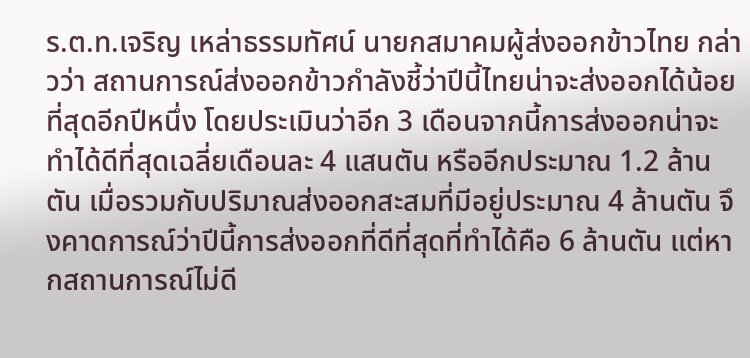ร.ต.ท.เจริญ เหล่าธรรมทัศน์ นายกสมาคมผู้ส่งออกข้าวไทย กล่าวว่า สถานการณ์ส่งออกข้าวกำลังชี้ว่าปีนี้ไทยน่าจะส่งออกได้น้อยที่สุดอีกปีหนึ่ง โดยประเมินว่าอีก 3 เดือนจากนี้การส่งออกน่าจะทำได้ดีที่สุดเฉลี่ยเดือนละ 4 แสนตัน หรืออีกประมาณ 1.2 ล้านตัน เมื่อรวมกับปริมาณส่งออกสะสมที่มีอยู่ประมาณ 4 ล้านตัน จึงคาดการณ์ว่าปีนี้การส่งออกที่ดีที่สุดที่ทำได้คือ 6 ล้านตัน แต่หากสถานการณ์ไม่ดี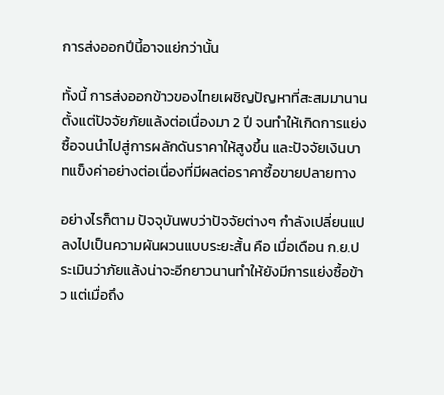การส่งออกปีนี้อาจแย่กว่านั้น

ทั้งนี้ การส่งออกข้าวของไทยเผชิญปัญหาที่สะสมมานานตั้งแต่ปัจจัยภัยแล้งต่อเนื่องมา 2 ปี จนทำให้เกิดการแย่งซื้อจนนำไปสู่การผลักดันราคาให้สูงขึ้น และปัจจัยเงินบาทแข็งค่าอย่างต่อเนื่องที่มีผลต่อราคาซื้อขายปลายทาง

อย่างไรก็ตาม ปัจจุบันพบว่าปัจจัยต่างๆ กำลังเปลี่ยนแปลงไปเป็นความผันผวนแบบระยะสั้น คือ เมื่อเดือน ก.ย.ประเมินว่าภัยแล้งน่าจะอีกยาวนานทำให้ยังมีการแย่งซื้อข้าว แต่เมื่อถึง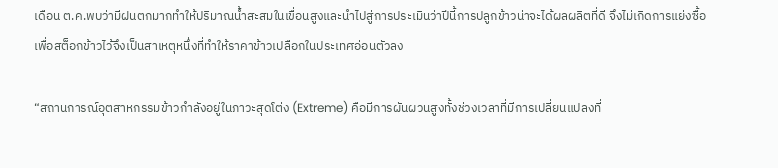เดือน ต.ค.พบว่ามีฝนตกมากทำให้ปริมาณน้ำสะสมในเขื่อนสูงและนำไปสู่การประเมินว่าปีนี้การปลูกข้าวน่าจะได้ผลผลิตที่ดี จึงไม่เกิดการแย่งซื้อเพื่อสต็อกข้าวไว้จึงเป็นสาเหตุหนึ่งที่ทำให้ราคาข้าวเปลือกในประเทศอ่อนตัวลง

“สถานการณ์อุตสาหกรรมข้าวกำลังอยู่ในภาวะสุดโต่ง (Extreme) คือมีการผันผวนสูงทั้งช่วงเวลาที่มีการเปลี่ยนแปลงที่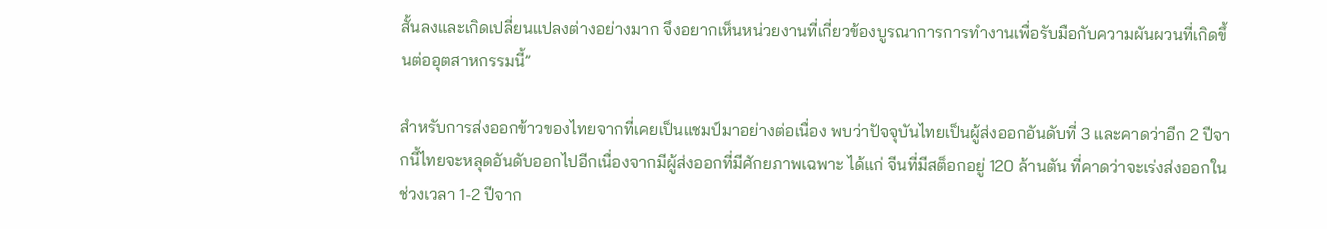สั้นลงและเกิดเปลี่ยนแปลงต่างอย่างมาก จึงอยากเห็นหน่วยงานที่เกี่ยวข้องบูรณาการการทำงานเพื่อรับมือกับความผันผวนที่เกิดขึ้นต่ออุตสาหกรรมนี้”

สำหรับการส่งออกข้าวของไทยจากที่เคยเป็นแชมป์มาอย่างต่อเนื่อง พบว่าปัจจุบันไทยเป็นผู้ส่งออกอันดับที่ 3 และคาดว่าอีก 2 ปีจากนี้ไทยจะหลุดอันดับออกไปอีกเนื่องจากมีผู้ส่งออกที่มีศักยภาพเฉพาะ ได้แก่ จีนที่มีสต็อกอยู่ 120 ล้านตัน ที่คาดว่าจะเร่งส่งออกในช่วงเวลา 1-2 ปีจาก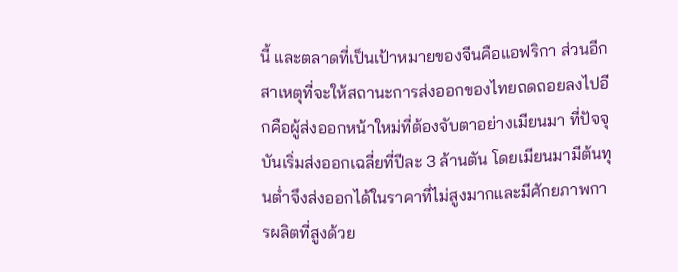นี้ และตลาดที่เป็นเป้าหมายของจีนคือแอฟริกา ส่วนอีกสาเหตุที่จะให้สถานะการส่งออกของไทยถดถอยลงไปอีกคือผู้ส่งออกหน้าใหม่ที่ต้องจับตาอย่างเมียนมา ที่ปัจจุบันเริ่มส่งออกเฉลี่ยที่ปีละ 3 ล้านตัน โดยเมียนมามีต้นทุนต่ำจึงส่งออกได้ในราคาที่ไม่สูงมากและมีศักยภาพการผลิตที่สูงด้วย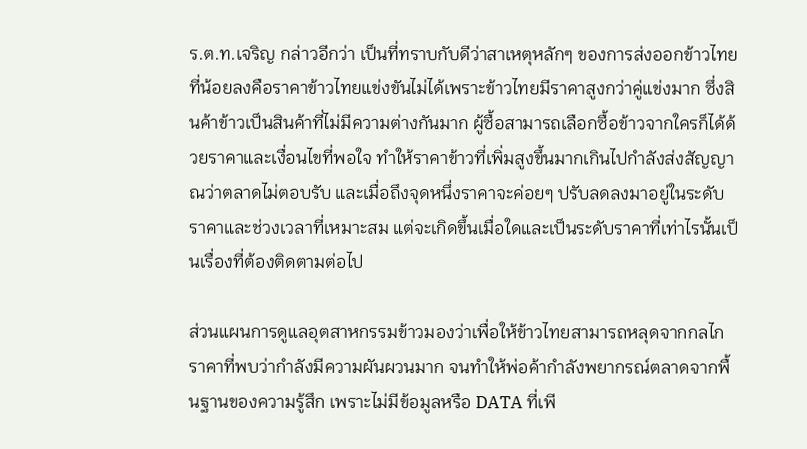ร.ต.ท.เจริญ กล่าวอีกว่า เป็นที่ทราบกับดีว่าสาเหตุหลักๆ ของการส่งออกข้าวไทยที่น้อยลงคือราคาข้าวไทยแข่งขันไม่ได้เพราะข้าวไทยมีราคาสูงกว่าคู่แข่งมาก ซึ่งสินค้าข้าวเป็นสินค้าที่ไม่มีความต่างกันมาก ผู้ซื้อสามารถเลือกซื้อข้าวจากใครก็ได้ด้วยราคาและเงื่อนไขที่พอใจ ทำให้ราคาข้าวที่เพิ่มสูงขึ้นมากเกินไปกำลังส่งสัญญาณว่าตลาดไม่ตอบรับ และเมื่อถึงจุดหนึ่งราคาจะค่อยๆ ปรับลดลงมาอยู่ในระดับราคาและช่วงเวลาที่เหมาะสม แต่จะเกิดขึ้นเมื่อใดและเป็นระดับราคาที่เท่าไรนั้นเป็นเรื่องที่ต้องติดตามต่อไป

ส่วนแผนการดูแลอุตสาหกรรมข้าวมองว่าเพื่อให้ข้าวไทยสามารถหลุดจากกลไกราคาที่พบว่ากำลังมีความผันผวนมาก จนทำให้พ่อค้ากำลังพยากรณ์ตลาดจากพื้นฐานของความรู้สึก เพราะไม่มีข้อมูลหรือ DATA ที่เพี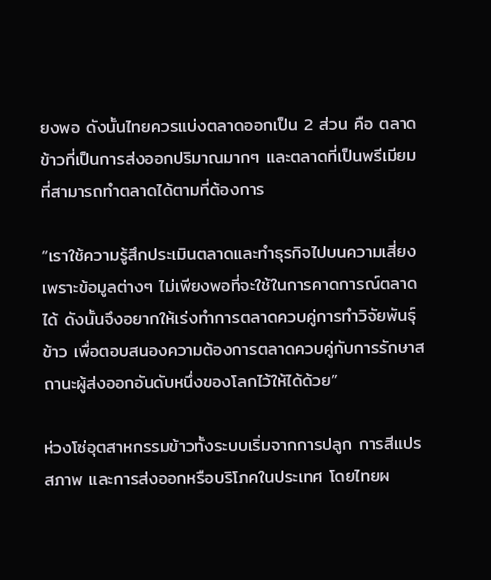ยงพอ ดังนั้นไทยควรแบ่งตลาดออกเป็น 2 ส่วน คือ ตลาดข้าวที่เป็นการส่งออกปริมาณมากๆ และตลาดที่เป็นพรีเมียมที่สามารถทำตลาดได้ตามที่ต้องการ

“เราใช้ความรู้สึกประเมินตลาดและทำธุรกิจไปบนความเสี่ยงเพราะข้อมูลต่างๆ ไม่เพียงพอที่จะใช้ในการคาดการณ์ตลาดได้ ดังนั้นจึงอยากให้เร่งทำการตลาดควบคู่การทำวิจัยพันธุ์ข้าว เพื่อตอบสนองความต้องการตลาดควบคู่กับการรักษาสถานะผู้ส่งออกอันดับหนึ่งของโลกไว้ให้ได้ด้วย”

ห่วงโซ่อุตสาหกรรมข้าวทั้งระบบเริ่มจากการปลูก การสีแปรสภาพ และการส่งออกหรือบริโภคในประเทศ โดยไทยผ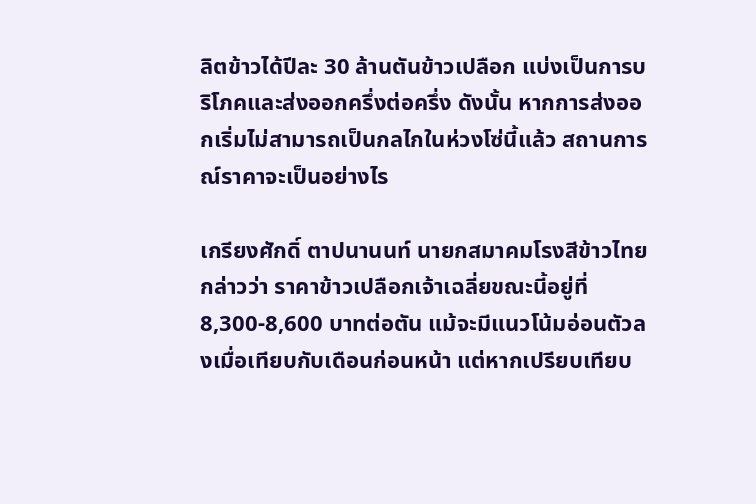ลิตข้าวได้ปีละ 30 ล้านตันข้าวเปลือก แบ่งเป็นการบริโภคและส่งออกครึ่งต่อครึ่ง ดังนั้น หากการส่งออกเริ่มไม่สามารถเป็นกลไกในห่วงโซ่นี้แล้ว สถานการณ์ราคาจะเป็นอย่างไร

เกรียงศักดิ์ ตาปนานนท์ นายกสมาคมโรงสีข้าวไทย กล่าวว่า ราคาข้าวเปลือกเจ้าเฉลี่ยขณะนี้อยู่ที่ 8,300-8,600 บาทต่อตัน แม้จะมีแนวโน้มอ่อนตัวลงเมื่อเทียบกับเดือนก่อนหน้า แต่หากเปรียบเทียบ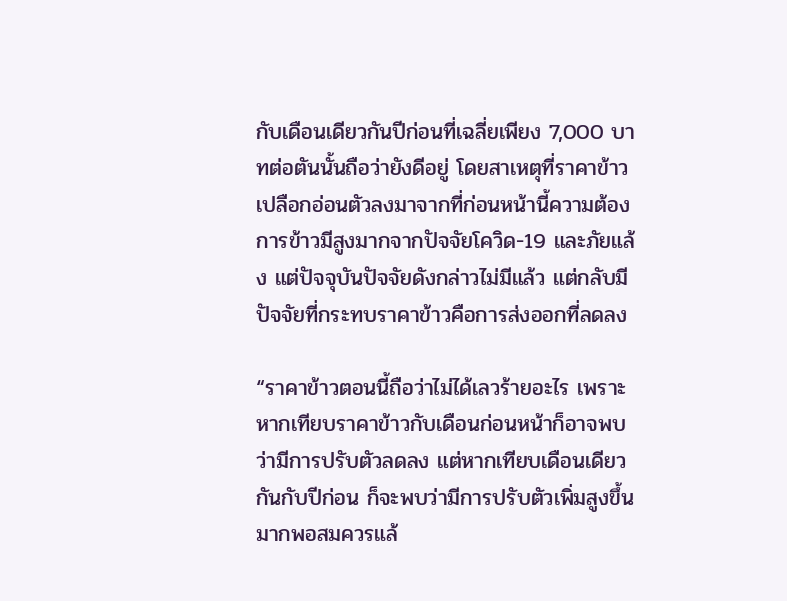กับเดือนเดียวกันปีก่อนที่เฉลี่ยเพียง 7,000 บาทต่อตันนั้นถือว่ายังดีอยู่ โดยสาเหตุที่ราคาข้าวเปลือกอ่อนตัวลงมาจากที่ก่อนหน้านี้ความต้องการข้าวมีสูงมากจากปัจจัยโควิด-19 และภัยแล้ง แต่ปัจจุบันปัจจัยดังกล่าวไม่มีแล้ว แต่กลับมีปัจจัยที่กระทบราคาข้าวคือการส่งออกที่ลดลง

“ราคาข้าวตอนนี้ถือว่าไม่ได้เลวร้ายอะไร เพราะหากเทียบราคาข้าวกับเดือนก่อนหน้าก็อาจพบว่ามีการปรับตัวลดลง แต่หากเทียบเดือนเดียวกันกับปีก่อน ก็จะพบว่ามีการปรับตัวเพิ่มสูงขึ้นมากพอสมควรแล้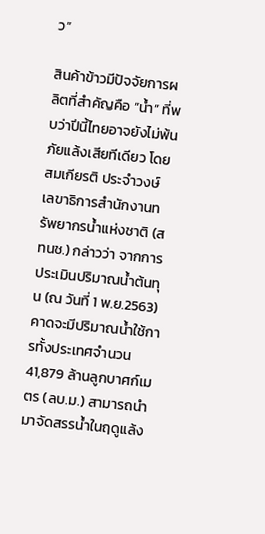ว”

สินค้าข้าวมีปัจจัยการผลิตที่สำคัญคือ “น้ำ” ที่พบว่าปีนี้ไทยอาจยังไม่พ้นภัยแล้งเสียทีเดียว โดย สมเกียรติ ประจำวงษ์ เลขาธิการสำนักงานทรัพยากรน้ำแห่งชาติ (สทนช.) กล่าวว่า จากการประเมินปริมาณน้ำต้นทุน (ณ วันที่ 1 พ.ย.2563) คาดจะมีปริมาณน้ำใช้การทั้งประเทศจำนวน 41,879 ล้านลูกบาศก์เมตร (ลบ.ม.) สามารถนำมาจัดสรรน้ำในฤดูแล้ง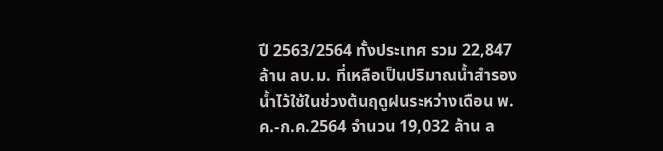ปี 2563/2564 ทั้งประเทศ รวม 22,847 ล้าน ลบ.ม. ที่เหลือเป็นปริมาณน้ำสำรองน้ำไว้ใช้ในช่วงต้นฤดูฝนระหว่างเดือน พ.ค.-ก.ค.2564 จำนวน 19,032 ล้าน ล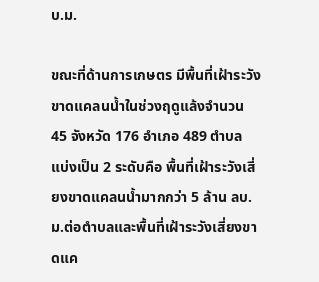บ.ม.

ขณะที่ด้านการเกษตร มีพื้นที่เฝ้าระวังขาดแคลนน้ำในช่วงฤดูแล้งจำนวน 45 จังหวัด 176 อำเภอ 489 ตำบล แบ่งเป็น 2 ระดับคือ พื้นที่เฝ้าระวังเสี่ยงขาดแคลนน้ำมากกว่า 5 ล้าน ลบ.ม.ต่อตำบลและพื้นที่เฝ้าระวังเสี่ยงขาดแค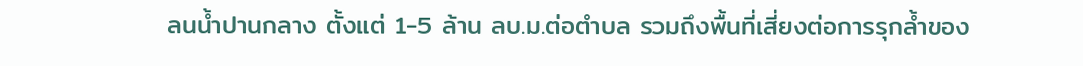ลนน้ำปานกลาง ตั้งแต่ 1-5 ล้าน ลบ.ม.ต่อตำบล รวมถึงพื้นที่เสี่ยงต่อการรุกล้ำของ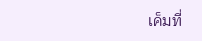เค็มที่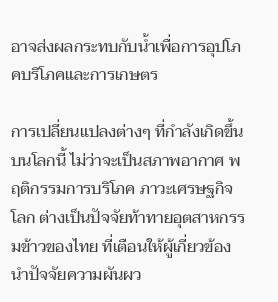อาจส่งผลกระทบกับน้ำเพื่อการอุปโภคบริโภคและการเกษตร

การเปลี่ยนแปลงต่างๆ ที่กำลังเกิดขึ้นบนโลกนี้ ไม่ว่าจะเป็นสภาพอากาศ พฤติกรรมการบริโภค ภาวะเศรษฐกิจโลก ต่างเป็นปัจจัยท้าทายอุตสาหกรรมข้าวของไทย ที่เตือนให้ผู้เกี่ยวข้องนำปัจจัยความผันผว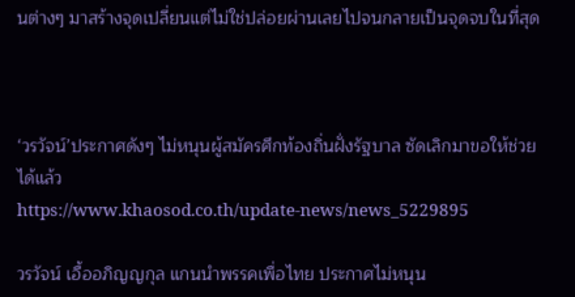นต่างๆ มาสร้างจุดเปลี่ยนแต่ไม่ใช่ปล่อยผ่านเลยไปจนกลายเป็นจุดจบในที่สุด



‘วรวัจน์’ประกาศดังๆ ไม่หนุนผู้สมัครศึกท้องถิ่นฝั่งรัฐบาล ซัดเลิกมาขอให้ช่วยได้แล้ว
https://www.khaosod.co.th/update-news/news_5229895

วรวัจน์ เอื้ออภิญญกุล แกนนำพรรคเพื่อไทย ประกาศไม่หนุน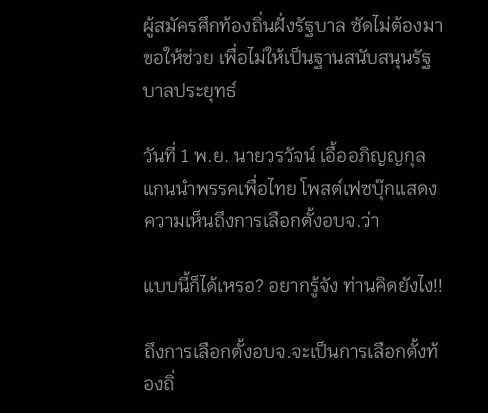ผู้สมัครศึกท้องถิ่นฝั่งรัฐบาล ซัดไม่ต้องมาขอให้ช่วย เพื่อไม่ให้เป็นฐานสนับสนุนรัฐบาลประยุทธ์

วันที่ 1 พ.ย. นายวรวัจน์ เอื้ออภิญญกุล แกนนำพรรคเพื่อไทย โพสต์เฟซบุ๊กแสดงความเห็นถึงการเลือกตั้งอบจ.ว่า

แบบนี้ก็ได้เหรอ? อยากรู้จัง ท่านคิดยังไง!!

ถึงการเลือกตั้งอบจ.จะเป็นการเลือกตั้งท้องถิ่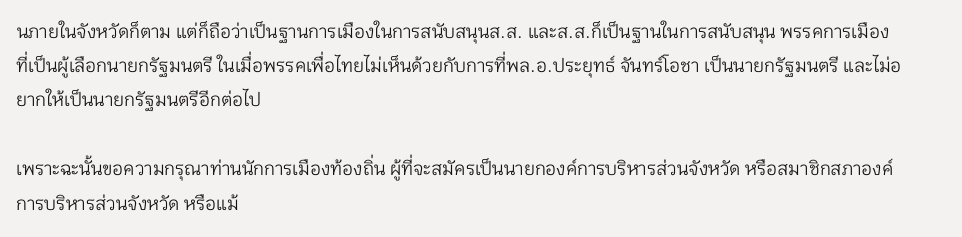นภายในจังหวัดก็ตาม แต่ก็ถือว่าเป็นฐานการเมืองในการสนับสนุนส.ส. และส.ส.ก็เป็นฐานในการสนับสนุน พรรคการเมือง ที่เป็นผู้เลือกนายกรัฐมนตรี ในเมื่อพรรคเพื่อไทยไม่เห็นด้วยกับการที่พล.อ.ประยุทธ์ จันทร์โอชา เป็นนายกรัฐมนตรี และไม่อยากให้เป็นนายกรัฐมนตรีอีกต่อไป

เพราะฉะนั้นขอความกรุณาท่านนักการเมืองท้องถิ่น ผู้ที่จะสมัครเป็นนายกองค์การบริหารส่วนจังหวัด หรือสมาชิกสภาองค์การบริหารส่วนจังหวัด หรือแม้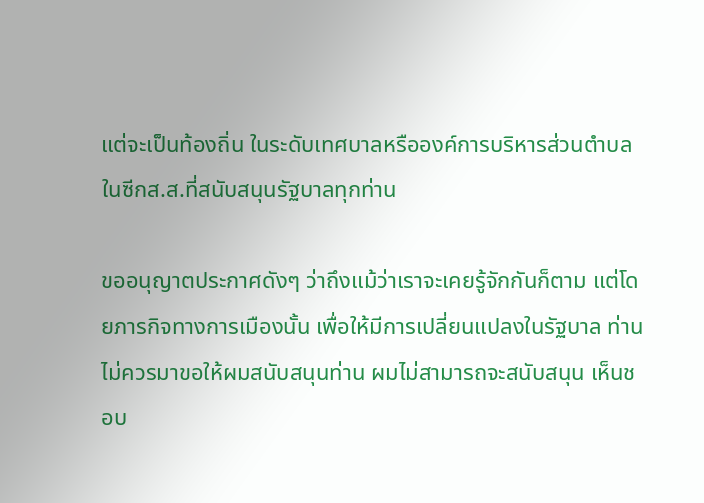แต่จะเป็นท้องถิ่น ในระดับเทศบาลหรือองค์การบริหารส่วนตำบลในซีกส.ส.ที่สนับสนุนรัฐบาลทุกท่าน

ขออนุญาตประกาศดังๆ ว่าถึงแม้ว่าเราจะเคยรู้จักกันก็ตาม แต่โดยภารกิจทางการเมืองนั้น เพื่อให้มีการเปลี่ยนแปลงในรัฐบาล ท่านไม่ควรมาขอให้ผมสนับสนุนท่าน ผมไม่สามารถจะสนับสนุน เห็นชอบ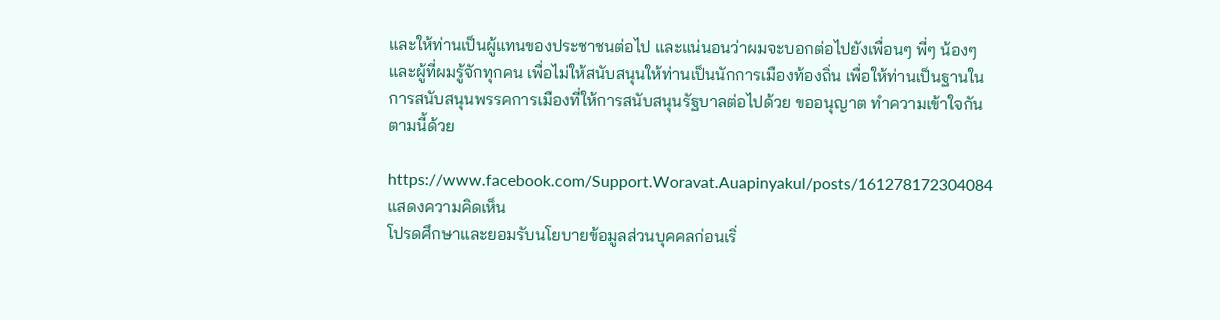และให้ท่านเป็นผู้แทนของประชาชนต่อไป และแน่นอนว่าผมจะบอกต่อไปยังเพื่อนๆ พี่ๆ น้องๆ และผู้ที่ผมรู้จักทุกคน เพื่อไม่ให้สนับสนุนให้ท่านเป็นนักการเมืองท้องถิ่น เพื่อให้ท่านเป็นฐานในการสนับสนุนพรรคการเมืองที่ให้การสนับสนุนรัฐบาลต่อไปด้วย ขออนุญาต ทำความเข้าใจกันตามนี้ด้วย

https://www.facebook.com/Support.Woravat.Auapinyakul/posts/161278172304084
แสดงความคิดเห็น
โปรดศึกษาและยอมรับนโยบายข้อมูลส่วนบุคคลก่อนเริ่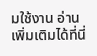มใช้งาน อ่านเพิ่มเติมได้ที่นี่